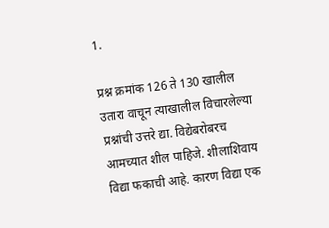1.

प्रश्न क्रमांक 126 ते 130 खालील उतारा वाचून त्याखालील विचारलेल्या प्रश्नांची उत्तरे द्या. विद्येबरोबरच आमच्यात शील पाहिजे. शीलाशिवाय विद्या फकाची आहे. कारण विद्या एक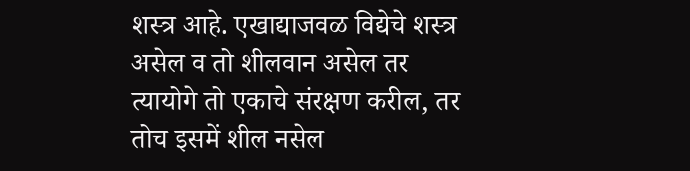शस्त्र आहे. एखाद्याजवळ विद्येचे शस्त्र असेल व तो शीलवान असेल तर त्यायोगे तो एकाचे संरक्षण करील, तर तोच इसमें शील नसेल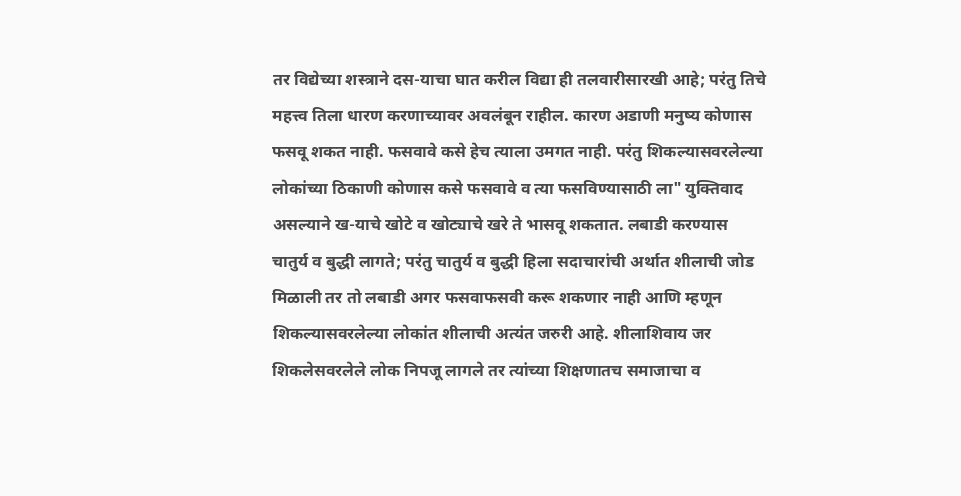तर विद्येच्या शस्त्राने दस-याचा घात करील विद्या ही तलवारीसारखी आहे; परंतु तिचे महत्त्व तिला धारण करणाच्यावर अवलंबून राहील. कारण अडाणी मनुष्य कोणास फसवू शकत नाही. फसवावे कसे हेच त्याला उमगत नाही. परंतु शिकल्यासवरलेल्या लोकांच्या ठिकाणी कोणास कसे फसवावे व त्या फसविण्यासाठी ला" युक्तिवाद असल्याने ख-याचे खोटे व खोट्याचे खरे ते भासवू शकतात. लबाडी करण्यास चातुर्य व बुद्धी लागते; परंतु चातुर्य व बुद्धी हिला सदाचारांची अर्थात शीलाची जोड मिळाली तर तो लबाडी अगर फसवाफसवी करू शकणार नाही आणि म्हणून शिकल्यासवरलेल्या लोकांत शीलाची अत्यंत जरुरी आहे. शीलाशिवाय जर शिकलेसवरलेले लोक निपजू लागले तर त्यांच्या शिक्षणातच समाजाचा व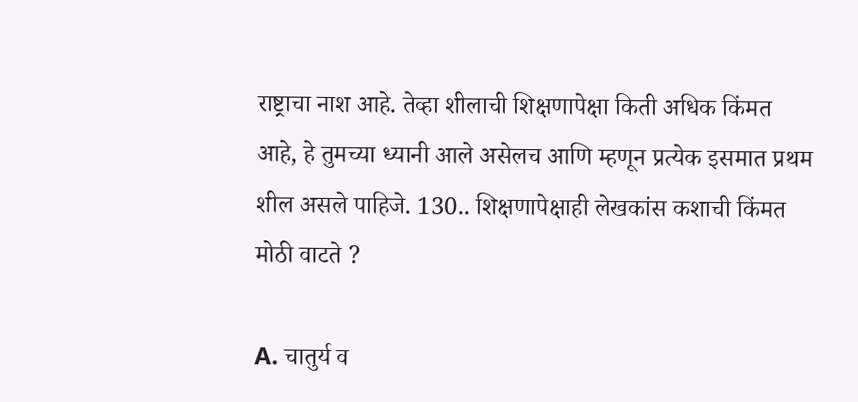राष्ट्राचा नाश आहे. तेव्हा शीलाची शिक्षणापेक्षा किती अधिक किंमत आहे, हे तुमच्या ध्यानी आले असेलच आणि म्हणून प्रत्येक इसमात प्रथम शील असले पाहिजे. 130.. शिक्षणापेक्षाही लेखकांस कशाची किंमत मोठी वाटते ?

A. चातुर्य व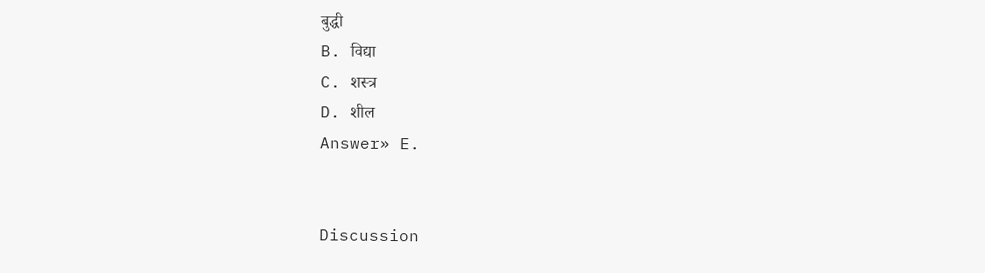बुद्धी
B. विद्या
C. शस्त्र
D. शील
Answer» E.


Discussion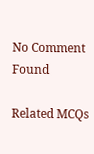No Comment Found

Related MCQs